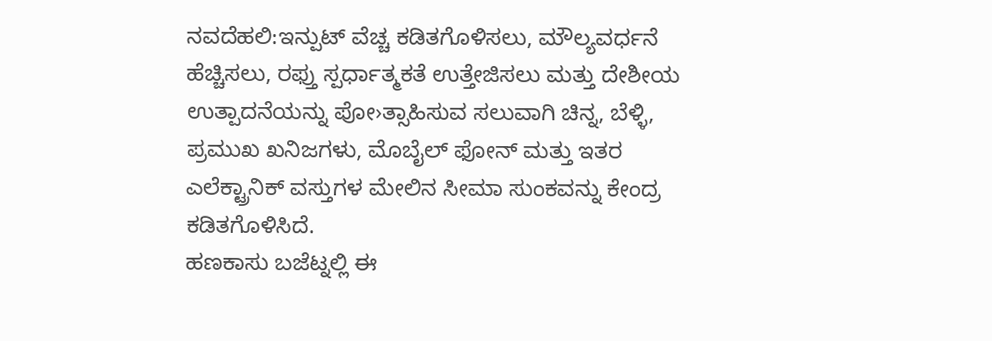ನವದೆಹಲಿ:ಇನ್ಪುಟ್ ವೆಚ್ಚ ಕಡಿತಗೊಳಿಸಲು, ಮೌಲ್ಯವರ್ಧನೆ ಹೆಚ್ಚಿಸಲು, ರಫ್ತು ಸ್ಪರ್ಧಾತ್ಮಕತೆ ಉತ್ತೇಜಿಸಲು ಮತ್ತು ದೇಶೀಯ ಉತ್ಪಾದನೆಯನ್ನು ಪೋ›ತ್ಸಾಹಿಸುವ ಸಲುವಾಗಿ ಚಿನ್ನ, ಬೆಳ್ಳಿ, ಪ್ರಮುಖ ಖನಿಜಗಳು, ಮೊಬೈಲ್ ಫೋನ್ ಮತ್ತು ಇತರ ಎಲೆಕ್ಟ್ರಾನಿಕ್ ವಸ್ತುಗಳ ಮೇಲಿನ ಸೀಮಾ ಸುಂಕವನ್ನು ಕೇಂದ್ರ ಕಡಿತಗೊಳಿಸಿದೆ.
ಹಣಕಾಸು ಬಜೆಟ್ನಲ್ಲಿ ಈ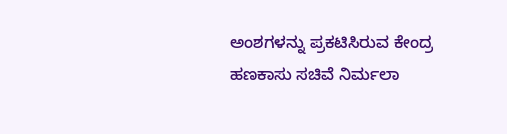ಅಂಶಗಳನ್ನು ಪ್ರಕಟಿಸಿರುವ ಕೇಂದ್ರ ಹಣಕಾಸು ಸಚಿವೆ ನಿರ್ಮಲಾ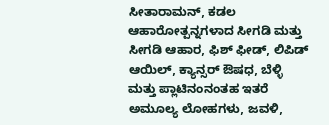ಸೀತಾರಾಮನ್, ಕಡಲ ಆಹಾರೋತ್ಪನ್ನಗಳಾದ ಸೀಗಡಿ ಮತ್ತು ಸೀಗಡಿ ಆಹಾರ, ಫಿಶ್ ಫೀಡ್, ಲಿಪಿಡ್ ಆಯಿಲ್, ಕ್ಯಾನ್ಸರ್ ಔಷಧ, ಬೆಳ್ಳಿ ಮತ್ತು ಪ್ಲಾಟಿನಂನಂತಹ ಇತರೆ ಅಮೂಲ್ಯ ಲೋಹಗಳು, ಜವಳಿ,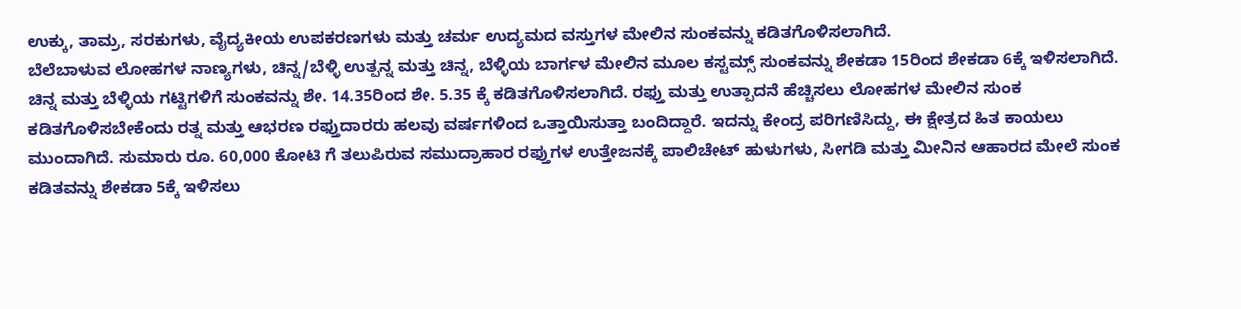ಉಕ್ಕು, ತಾಮ್ರ, ಸರಕುಗಳು, ವೈದ್ಯಕೀಯ ಉಪಕರಣಗಳು ಮತ್ತು ಚರ್ಮ ಉದ್ಯಮದ ವಸ್ತುಗಳ ಮೇಲಿನ ಸುಂಕವನ್ನು ಕಡಿತಗೊಳಿಸಲಾಗಿದೆ.
ಬೆಲೆಬಾಳುವ ಲೋಹಗಳ ನಾಣ್ಯಗಳು, ಚಿನ್ನ/ಬೆಳ್ಳಿ ಉತ್ಪನ್ನ ಮತ್ತು ಚಿನ್ನ, ಬೆಳ್ಳಿಯ ಬಾರ್ಗಳ ಮೇಲಿನ ಮೂಲ ಕಸ್ಟಮ್ಸ್ ಸುಂಕವನ್ನು ಶೇಕಡಾ 15ರಿಂದ ಶೇಕಡಾ 6ಕ್ಕೆ ಇಳಿಸಲಾಗಿದೆ. ಚಿನ್ನ ಮತ್ತು ಬೆಳ್ಳಿಯ ಗಟ್ಟಿಗಳಿಗೆ ಸುಂಕವನ್ನು ಶೇ. 14.35ರಿಂದ ಶೇ. 5.35 ಕ್ಕೆ ಕಡಿತಗೊಳಿಸಲಾಗಿದೆ. ರಫ್ತು ಮತ್ತು ಉತ್ಪಾದನೆ ಹೆಚ್ಚಿಸಲು ಲೋಹಗಳ ಮೇಲಿನ ಸುಂಕ ಕಡಿತಗೊಳಿಸಬೇಕೆಂದು ರತ್ನ ಮತ್ತು ಆಭರಣ ರಫ್ತುದಾರರು ಹಲವು ವರ್ಷಗಳಿಂದ ಒತ್ತಾಯಿಸುತ್ತಾ ಬಂದಿದ್ದಾರೆ. ಇದನ್ನು ಕೇಂದ್ರ ಪರಿಗಣಿಸಿದ್ದು, ಈ ಕ್ಷೇತ್ರದ ಹಿತ ಕಾಯಲು ಮುಂದಾಗಿದೆ. ಸುಮಾರು ರೂ. 60,000 ಕೋಟಿ ಗೆ ತಲುಪಿರುವ ಸಮುದ್ರಾಹಾರ ರಫ್ತುಗಳ ಉತ್ತೇಜನಕ್ಕೆ ಪಾಲಿಚೇಟ್ ಹುಳುಗಳು, ಸೀಗಡಿ ಮತ್ತು ಮೀನಿನ ಆಹಾರದ ಮೇಲೆ ಸುಂಕ ಕಡಿತವನ್ನು ಶೇಕಡಾ 5ಕ್ಕೆ ಇಳಿಸಲು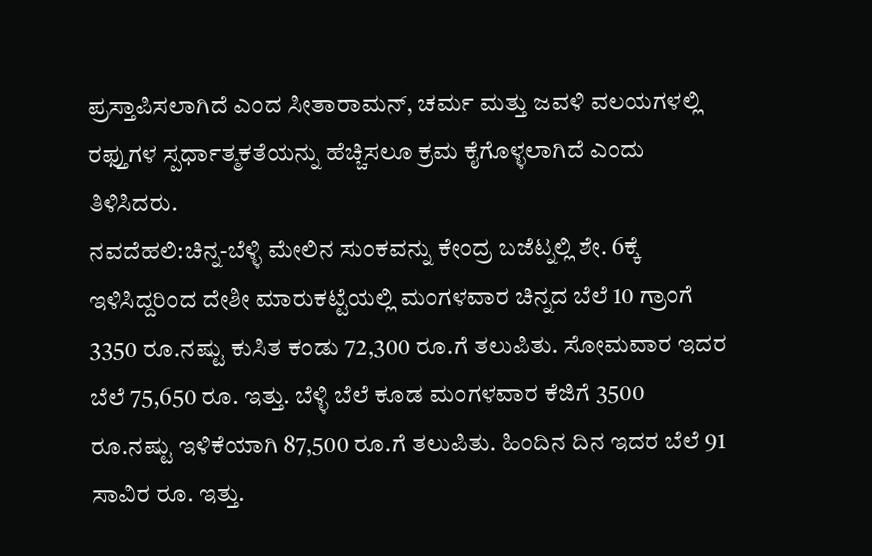ಪ್ರಸ್ತಾಪಿಸಲಾಗಿದೆ ಎಂದ ಸೀತಾರಾಮನ್, ಚರ್ಮ ಮತ್ತು ಜವಳಿ ವಲಯಗಳಲ್ಲಿ ರಫ್ತುಗಳ ಸ್ಪರ್ಧಾತ್ಮಕತೆಯನ್ನು ಹೆಚ್ಚಿಸಲೂ ಕ್ರಮ ಕೈಗೊಳ್ಳಲಾಗಿದೆ ಎಂದು ತಿಳಿಸಿದರು.
ನವದೆಹಲಿ:ಚಿನ್ನ-ಬೆಳ್ಳಿ ಮೇಲಿನ ಸುಂಕವನ್ನು ಕೇಂದ್ರ ಬಜೆಟ್ನಲ್ಲಿ ಶೇ. 6ಕ್ಕೆ ಇಳಿಸಿದ್ದರಿಂದ ದೇಶೀ ಮಾರುಕಟ್ಟೆಯಲ್ಲಿ ಮಂಗಳವಾರ ಚಿನ್ನದ ಬೆಲೆ 10 ಗ್ರಾಂಗೆ 3350 ರೂ.ನಷ್ಟು ಕುಸಿತ ಕಂಡು 72,300 ರೂ.ಗೆ ತಲುಪಿತು. ಸೋಮವಾರ ಇದರ ಬೆಲೆ 75,650 ರೂ. ಇತ್ತು. ಬೆಳ್ಳಿ ಬೆಲೆ ಕೂಡ ಮಂಗಳವಾರ ಕೆಜಿಗೆ 3500 ರೂ.ನಷ್ಟು ಇಳಿಕೆಯಾಗಿ 87,500 ರೂ.ಗೆ ತಲುಪಿತು. ಹಿಂದಿನ ದಿನ ಇದರ ಬೆಲೆ 91 ಸಾವಿರ ರೂ. ಇತ್ತು.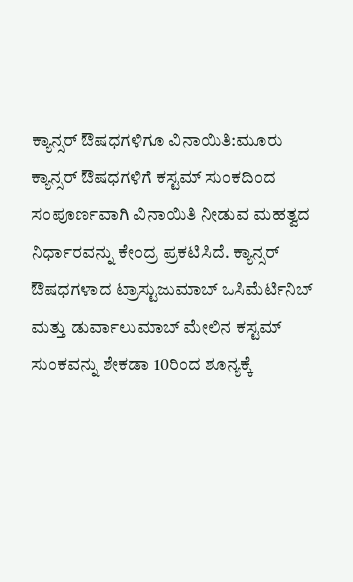ಕ್ಯಾನ್ಸರ್ ಔಷಧಗಳಿಗೂ ವಿನಾಯಿತಿ:ಮೂರು ಕ್ಯಾನ್ಸರ್ ಔಷಧಗಳಿಗೆ ಕಸ್ಟಮ್ ಸುಂಕದಿಂದ ಸಂಪೂರ್ಣವಾಗಿ ವಿನಾಯಿತಿ ನೀಡುವ ಮಹತ್ವದ ನಿರ್ಧಾರವನ್ನು ಕೇಂದ್ರ ಪ್ರಕಟಿಸಿದೆ. ಕ್ಯಾನ್ಸರ್ ಔಷಧಗಳಾದ ಟ್ರಾಸ್ಟುಜುಮಾಬ್ ಒಸಿಮೆರ್ಟಿನಿಬ್ ಮತ್ತು ಡುರ್ವಾಲುಮಾಬ್ ಮೇಲಿನ ಕಸ್ಟಮ್ ಸುಂಕವನ್ನು ಶೇಕಡಾ 10ರಿಂದ ಶೂನ್ಯಕ್ಕೆ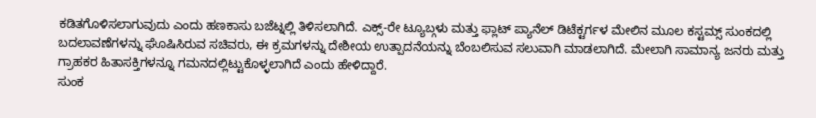ಕಡಿತಗೊಳಿಸಲಾಗುವುದು ಎಂದು ಹಣಕಾಸು ಬಜೆಟ್ನಲ್ಲಿ ತಿಳಿಸಲಾಗಿದೆ. ಎಕ್ಸ್-ರೇ ಟ್ಯೂಬ್ಗಳು ಮತ್ತು ಫ್ಲಾಟ್ ಪ್ಯಾನೆಲ್ ಡಿಟೆಕ್ಟರ್ಗಳ ಮೇಲಿನ ಮೂಲ ಕಸ್ಟಮ್ಸ್ ಸುಂಕದಲ್ಲಿ ಬದಲಾವಣೆಗಳನ್ನು ಘೊಷಿಸಿರುವ ಸಚಿವರು, ಈ ಕ್ರಮಗಳನ್ನು ದೇಶೀಯ ಉತ್ಪಾದನೆಯನ್ನು ಬೆಂಬಲಿಸುವ ಸಲುವಾಗಿ ಮಾಡಲಾಗಿದೆ. ಮೇಲಾಗಿ ಸಾಮಾನ್ಯ ಜನರು ಮತ್ತು ಗ್ರಾಹಕರ ಹಿತಾಸಕ್ತಿಗಳನ್ನೂ ಗಮನದಲ್ಲಿಟ್ಟುಕೊಳ್ಳಲಾಗಿದೆ ಎಂದು ಹೇಳಿದ್ದಾರೆ.
ಸುಂಕ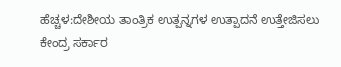ಹೆಚ್ಚಳ:ದೇಶೀಯ ತಾಂತ್ರಿಕ ಉತ್ಪನ್ನಗಳ ಉತ್ಪಾದನೆ ಉತ್ತೇಜಿಸಲು ಕೇಂದ್ರ ಸರ್ಕಾರ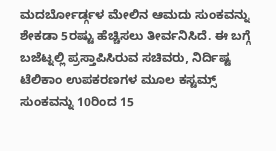ಮದರ್ಬೋರ್ಡ್ಗಳ ಮೇಲಿನ ಆಮದು ಸುಂಕವನ್ನು ಶೇಕಡಾ 5ರಷ್ಟು ಹೆಚ್ಚಿಸಲು ತೀರ್ವನಿಸಿದೆ. ಈ ಬಗ್ಗೆ ಬಜೆಟ್ನಲ್ಲಿ ಪ್ರಸ್ತಾಪಿಸಿರುವ ಸಚಿವರು, ನಿರ್ದಿಷ್ಟ ಟೆಲಿಕಾಂ ಉಪಕರಣಗಳ ಮೂಲ ಕಸ್ಟಮ್ಸ್ ಸುಂಕವನ್ನು 10ರಿಂದ 15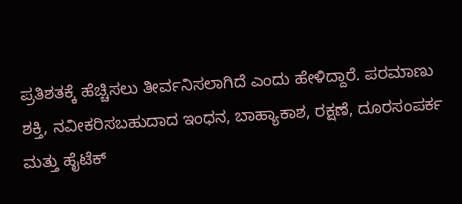ಪ್ರತಿಶತಕ್ಕೆ ಹೆಚ್ಚಿಸಲು ತೀರ್ವನಿಸಲಾಗಿದೆ ಎಂದು ಹೇಳಿದ್ದಾರೆ. ಪರಮಾಣು ಶಕ್ತಿ, ನವೀಕರಿಸಬಹುದಾದ ಇಂಧನ, ಬಾಹ್ಯಾಕಾಶ, ರಕ್ಷಣೆ, ದೂರಸಂಪರ್ಕ ಮತ್ತು ಹೈಟೆಕ್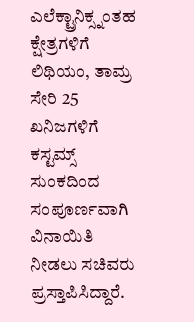ಎಲೆಕ್ಟ್ರಾನಿಕ್ಸ್ನಂತಹ ಕ್ಷೇತ್ರಗಳಿಗೆ ಲಿಥಿಯಂ, ತಾಮ್ರ ಸೇರಿ 25 ಖನಿಜಗಳಿಗೆ ಕಸ್ಟಮ್ಸ್ ಸುಂಕದಿಂದ ಸಂಪೂರ್ಣವಾಗಿ ವಿನಾಯಿತಿ ನೀಡಲು ಸಚಿವರು ಪ್ರಸ್ತಾಪಿಸಿದ್ದಾರೆ.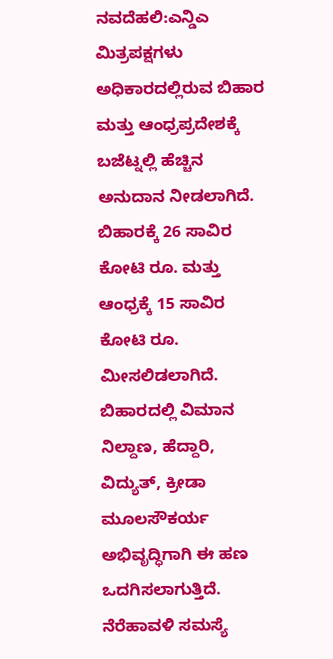ನವದೆಹಲಿ:ಎನ್ಡಿಎ ಮಿತ್ರಪಕ್ಷಗಳು ಅಧಿಕಾರದಲ್ಲಿರುವ ಬಿಹಾರ ಮತ್ತು ಆಂಧ್ರಪ್ರದೇಶಕ್ಕೆ ಬಜೆಟ್ನಲ್ಲಿ ಹೆಚ್ಚಿನ ಅನುದಾನ ನೀಡಲಾಗಿದೆ. ಬಿಹಾರಕ್ಕೆ 26 ಸಾವಿರ ಕೋಟಿ ರೂ. ಮತ್ತು ಆಂಧ್ರಕ್ಕೆ 15 ಸಾವಿರ ಕೋಟಿ ರೂ. ಮೀಸಲಿಡಲಾಗಿದೆ. ಬಿಹಾರದಲ್ಲಿ ವಿಮಾನ ನಿಲ್ದಾಣ, ಹೆದ್ದಾರಿ, ವಿದ್ಯುತ್, ಕ್ರೀಡಾ ಮೂಲಸೌಕರ್ಯ ಅಭಿವೃದ್ಧಿಗಾಗಿ ಈ ಹಣ ಒದಗಿಸಲಾಗುತ್ತಿದೆ. ನೆರೆಹಾವಳಿ ಸಮಸ್ಯೆ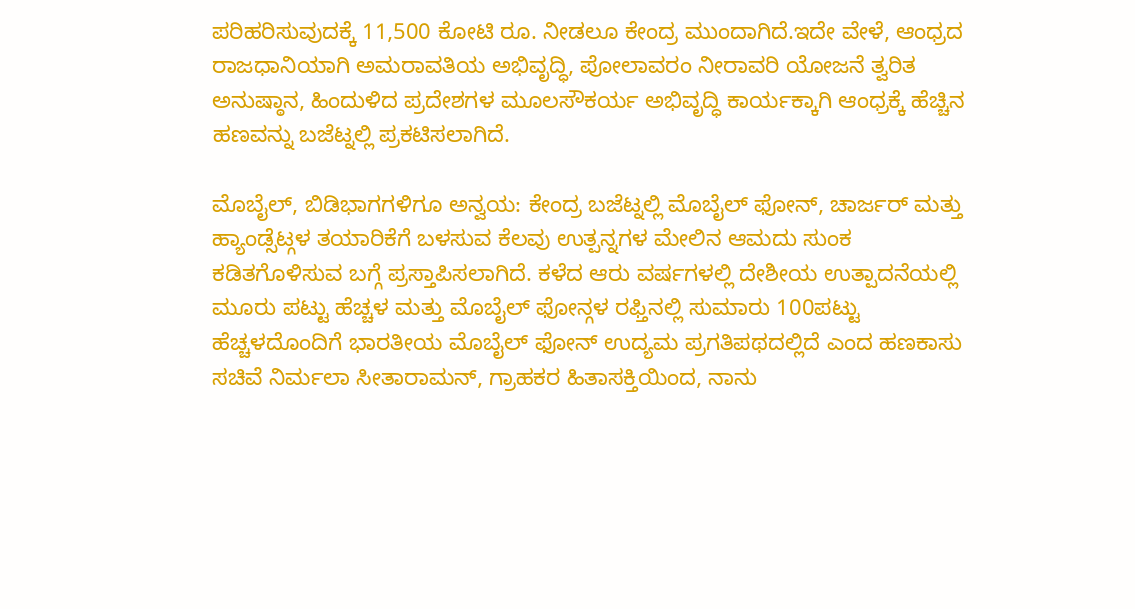ಪರಿಹರಿಸುವುದಕ್ಕೆ 11,500 ಕೋಟಿ ರೂ. ನೀಡಲೂ ಕೇಂದ್ರ ಮುಂದಾಗಿದೆ.ಇದೇ ವೇಳೆ, ಆಂಧ್ರದ ರಾಜಧಾನಿಯಾಗಿ ಅಮರಾವತಿಯ ಅಭಿವೃದ್ಧಿ, ಪೋಲಾವರಂ ನೀರಾವರಿ ಯೋಜನೆ ತ್ವರಿತ ಅನುಷ್ಠಾನ, ಹಿಂದುಳಿದ ಪ್ರದೇಶಗಳ ಮೂಲಸೌಕರ್ಯ ಅಭಿವೃದ್ಧಿ ಕಾರ್ಯಕ್ಕಾಗಿ ಆಂಧ್ರಕ್ಕೆ ಹೆಚ್ಚಿನ ಹಣವನ್ನು ಬಜೆಟ್ನಲ್ಲಿ ಪ್ರಕಟಿಸಲಾಗಿದೆ.

ಮೊಬೈಲ್, ಬಿಡಿಭಾಗಗಳಿಗೂ ಅನ್ವಯ: ಕೇಂದ್ರ ಬಜೆಟ್ನಲ್ಲಿ ಮೊಬೈಲ್ ಫೋನ್, ಚಾರ್ಜರ್ ಮತ್ತು ಹ್ಯಾಂಡ್ಸೆಟ್ಗಳ ತಯಾರಿಕೆಗೆ ಬಳಸುವ ಕೆಲವು ಉತ್ಪನ್ನಗಳ ಮೇಲಿನ ಆಮದು ಸುಂಕ ಕಡಿತಗೊಳಿಸುವ ಬಗ್ಗೆ ಪ್ರಸ್ತಾಪಿಸಲಾಗಿದೆ. ಕಳೆದ ಆರು ವರ್ಷಗಳಲ್ಲಿ ದೇಶೀಯ ಉತ್ಪಾದನೆಯಲ್ಲಿ ಮೂರು ಪಟ್ಟು ಹೆಚ್ಚಳ ಮತ್ತು ಮೊಬೈಲ್ ಫೋನ್ಗಳ ರಫ್ತಿನಲ್ಲಿ ಸುಮಾರು 100ಪಟ್ಟು ಹೆಚ್ಚಳದೊಂದಿಗೆ ಭಾರತೀಯ ಮೊಬೈಲ್ ಫೋನ್ ಉದ್ಯಮ ಪ್ರಗತಿಪಥದಲ್ಲಿದೆ ಎಂದ ಹಣಕಾಸು ಸಚಿವೆ ನಿರ್ಮಲಾ ಸೀತಾರಾಮನ್, ಗ್ರಾಹಕರ ಹಿತಾಸಕ್ತಿಯಿಂದ, ನಾನು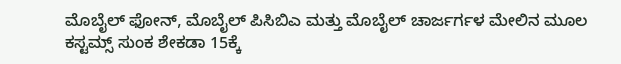ಮೊಬೈಲ್ ಫೋನ್, ಮೊಬೈಲ್ ಪಿಸಿಬಿಎ ಮತ್ತು ಮೊಬೈಲ್ ಚಾರ್ಜರ್ಗಳ ಮೇಲಿನ ಮೂಲ ಕಸ್ಟಮ್ಸ್ ಸುಂಕ ಶೇಕಡಾ 15ಕ್ಕೆ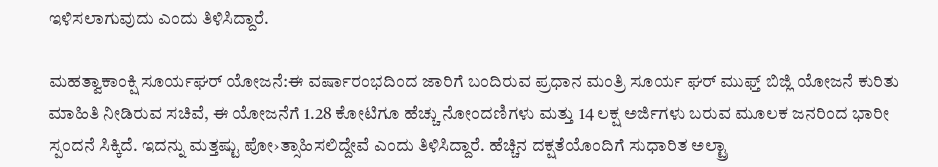ಇಳಿಸಲಾಗುವುದು ಎಂದು ತಿಳಿಸಿದ್ದಾರೆ.

ಮಹತ್ವಾಕಾಂಕ್ಷಿ ಸೂರ್ಯಘರ್ ಯೋಜನೆ:ಈ ವರ್ಷಾರಂಭದಿಂದ ಜಾರಿಗೆ ಬಂದಿರುವ ಪ್ರಧಾನ ಮಂತ್ರಿ ಸೂರ್ಯ ಘರ್ ಮುಫ್ತ್ ಬಿಜ್ಲಿ ಯೋಜನೆ ಕುರಿತು ಮಾಹಿತಿ ನೀಡಿರುವ ಸಚಿವೆ, ಈ ಯೋಜನೆಗೆ 1.28 ಕೋಟಿಗೂ ಹೆಚ್ಚು ನೋಂದಣಿಗಳು ಮತ್ತು 14 ಲಕ್ಷ ಅರ್ಜಿಗಳು ಬರುವ ಮೂಲಕ ಜನರಿಂದ ಭಾರೀ ಸ್ಪಂದನೆ ಸಿಕ್ಕಿದೆ. ಇದನ್ನು ಮತ್ತಷ್ಟು ಪೋ›ತ್ಸಾಹಿಸಲಿದ್ದೇವೆ ಎಂದು ತಿಳಿಸಿದ್ದಾರೆ. ಹೆಚ್ಚಿನ ದಕ್ಷತೆಯೊಂದಿಗೆ ಸುಧಾರಿತ ಅಲ್ಟ್ರಾ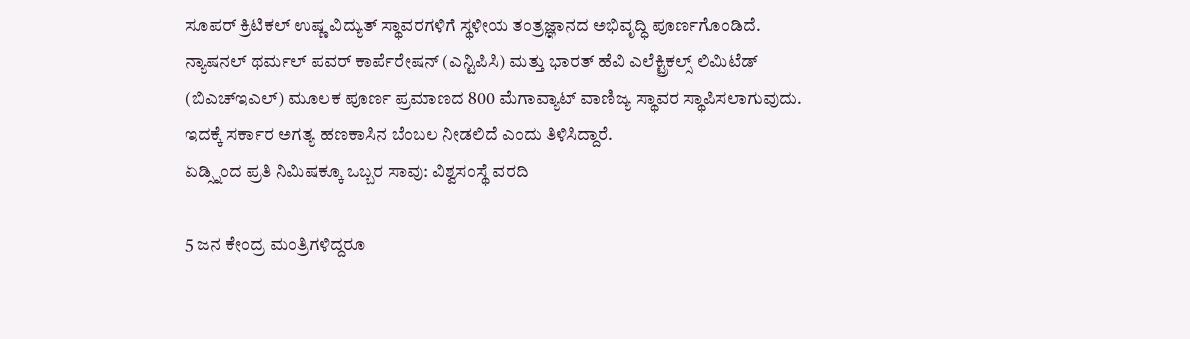ಸೂಪರ್ ಕ್ರಿಟಿಕಲ್ ಉಷ್ಣ ವಿದ್ಯುತ್ ಸ್ಥಾವರಗಳಿಗೆ ಸ್ಥಳೀಯ ತಂತ್ರಜ್ಞಾನದ ಅಭಿವೃದ್ಧಿ ಪೂರ್ಣಗೊಂಡಿದೆ. ನ್ಯಾಷನಲ್ ಥರ್ಮಲ್ ಪವರ್ ಕಾರ್ಪೆರೇಷನ್ (ಎನ್ಟಿಪಿಸಿ) ಮತ್ತು ಭಾರತ್ ಹೆವಿ ಎಲೆಕ್ಟ್ರಿಕಲ್ಸ್ ಲಿಮಿಟೆಡ್ (ಬಿಎಚ್ಇಎಲ್) ಮೂಲಕ ಪೂರ್ಣ ಪ್ರಮಾಣದ 800 ಮೆಗಾವ್ಯಾಟ್ ವಾಣಿಜ್ಯ ಸ್ಥಾವರ ಸ್ಥಾಪಿಸಲಾಗುವುದು. ಇದಕ್ಕೆ ಸರ್ಕಾರ ಅಗತ್ಯ ಹಣಕಾಸಿನ ಬೆಂಬಲ ನೀಡಲಿದೆ ಎಂದು ತಿಳಿಸಿದ್ದಾರೆ.
ಏಡ್ಸ್ನಿಂದ ಪ್ರತಿ ನಿಮಿಷಕ್ಕೂ ಒಬ್ಬರ ಸಾವು: ವಿಶ್ವಸಂಸ್ಥೆ ವರದಿ

5 ಜನ ಕೇಂದ್ರ ಮಂತ್ರಿಗಳಿದ್ದರೂ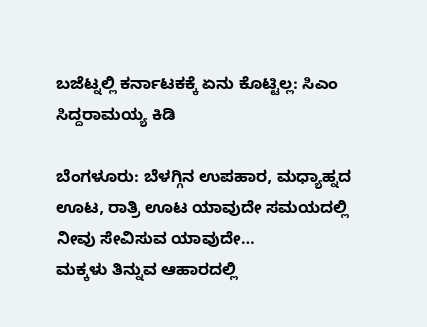ಬಜೆಟ್ನಲ್ಲಿ ಕರ್ನಾಟಕಕ್ಕೆ ಏನು ಕೊಟ್ಟಿಲ್ಲ: ಸಿಎಂ ಸಿದ್ದರಾಮಯ್ಯ ಕಿಡಿ

ಬೆಂಗಳೂರು: ಬೆಳಗ್ಗಿನ ಉಪಹಾರ, ಮಧ್ಯಾಹ್ನದ ಊಟ, ರಾತ್ರಿ ಊಟ ಯಾವುದೇ ಸಮಯದಲ್ಲಿ ನೀವು ಸೇವಿಸುವ ಯಾವುದೇ…
ಮಕ್ಕಳು ತಿನ್ನುವ ಆಹಾರದಲ್ಲಿ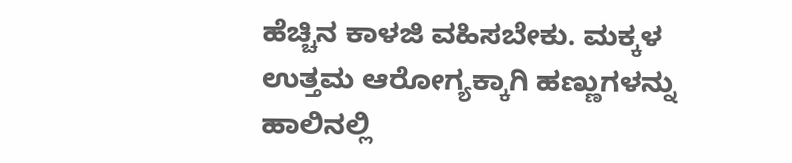ಹೆಚ್ಚಿನ ಕಾಳಜಿ ವಹಿಸಬೇಕು. ಮಕ್ಕಳ ಉತ್ತಮ ಆರೋಗ್ಯಕ್ಕಾಗಿ ಹಣ್ಣುಗಳನ್ನು ಹಾಲಿನಲ್ಲಿ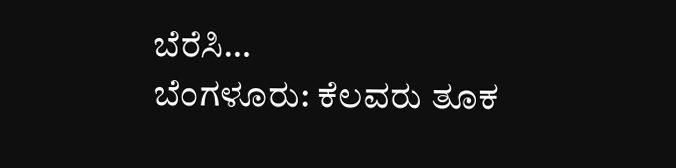ಬೆರೆಸಿ…
ಬೆಂಗಳೂರು: ಕೆಲವರು ತೂಕ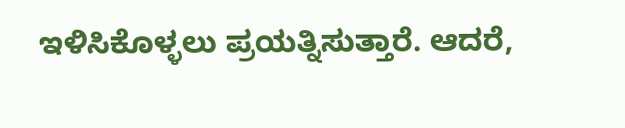ಇಳಿಸಿಕೊಳ್ಳಲು ಪ್ರಯತ್ನಿಸುತ್ತಾರೆ. ಆದರೆ,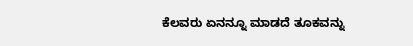ಕೆಲವರು ಏನನ್ನೂ ಮಾಡದೆ ತೂಕವನ್ನು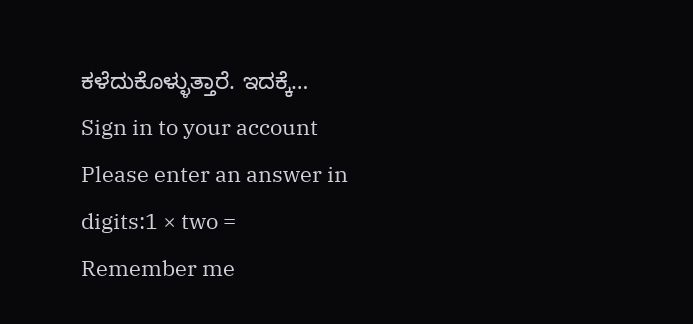ಕಳೆದುಕೊಳ್ಳುತ್ತಾರೆ. ಇದಕ್ಕೆ…
Sign in to your account
Please enter an answer in digits:1 × two =
Remember me